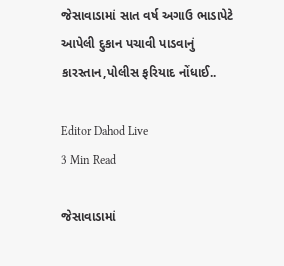જેસાવાડામાં સાત વર્ષ અગાઉ ભાડાપેટે આપેલી દુકાન પચાવી પાડવાનું કારસ્તાન,પોલીસ ફરિયાદ નોંધાઈ..

Editor Dahod Live
3 Min Read

જેસાવાડામાં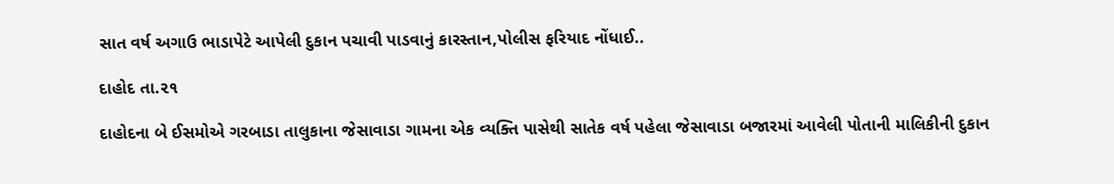સાત વર્ષ અગાઉ ભાડાપેટે આપેલી દુકાન પચાવી પાડવાનું કારસ્તાન,પોલીસ ફરિયાદ નોંધાઈ..

દાહોદ તા.૨૧

દાહોદના બે ઈસમોએ ગરબાડા તાલુકાના જેસાવાડા ગામના એક વ્યક્તિ પાસેથી સાતેક વર્ષ પહેલા જેસાવાડા બજારમાં આવેલી પોતાની માલિકીની દુકાન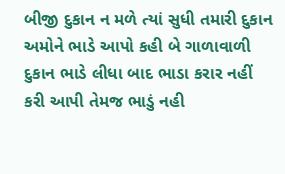બીજી દુકાન ન મળે ત્યાં સુધી તમારી દુકાન અમોને ભાડે આપો કહી બે ગાળાવાળી દુકાન ભાડે લીધા બાદ ભાડા કરાર નહીં કરી આપી તેમજ ભાડું નહી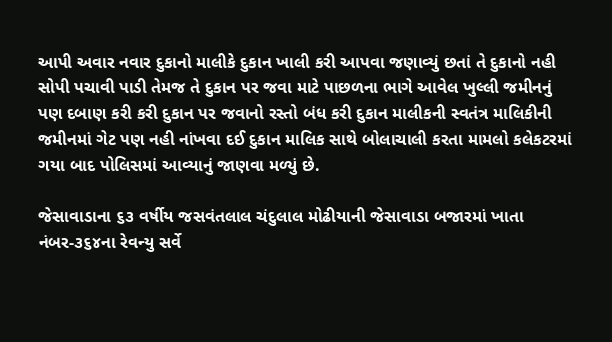આપી અવાર નવાર દુકાનો માલીકે દુકાન ખાલી કરી આપવા જણાવ્યું છતાં તે દુકાનો નહી સોપી પચાવી પાડી તેમજ તે દુકાન પર જવા માટે પાછળના ભાગે આવેલ ખુલ્લી જમીનનું પણ દબાણ કરી કરી દુકાન પર જવાનો રસ્તો બંધ કરી દુકાન માલીકની સ્વતંત્ર માલિકીની જમીનમાં ગેટ પણ નહી નાંખવા દઈ દુકાન માલિક સાથે બોલાચાલી કરતા મામલો કલેકટરમાં ગયા બાદ પોલિસમાં આવ્યાનું જાણવા મળ્યું છે.

જેસાવાડાના ૬૩ વર્ષીય જસવંતલાલ ચંદુલાલ મોઢીયાની જેસાવાડા બજારમાં ખાતા નંબર-૩૬૪ના રેવન્યુ સર્વે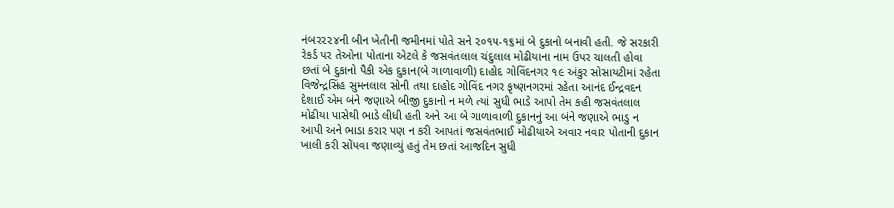નંબર૨૨૪ની બીન ખેતીની જમીનમાં પોતે સને ૨૦૧૫-૧૬માં બે દુકાનો બનાવી હતી. જે સરકારી રેકર્ડ પર તેઓના પોતાના એટલે કે જસવંતલાલ ચંદુલાલ મોઢીયાના નામ ઉપર ચાલતી હોવા છતાં બે દુકાનો પૈકી એક દુકાન(બે ગાળાવાળી) દાહોદ ગોવિંદનગર ૧૯ અંકુર સોસાયટીમાં રહેતા વિજેન્દ્રસિંહ સુમનલાલ સોની તથા દાહોદ ગોવિંદ નગર કૃષ્ણનગરમાં રહેતા આનંદ ઈન્દ્રવદન દેશાઈ એમ બંને જણાએ બીજી દુકાનો ન મળે ત્યાં સુધી ભાડે આપો તેમ કહી જસવંતલાલ મોઢીયા પાસેથી ભાડે લીધી હતી અને આ બે ગાળાવાળી દુકાનનું આ બંને જણાએ ભાડુ ન આપી અને ભાડા કરાર પણ ન કરી આપતાં જસવંતભાઈ મોઢીયાએ અવાર નવાર પોતાની દુકાન ખાલી કરી સોંપવા જણાવ્યું હતું તેમ છતાં આજદિન સુધી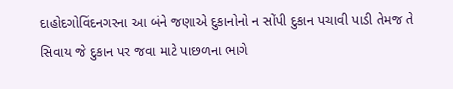દાહોદગોવિંદનગરના આ બંને જણાએ દુકાનોનો ન સોંપી દુકાન પચાવી પાડી તેમજ તે સિવાય જે દુકાન પર જવા માટે પાછળના ભાગે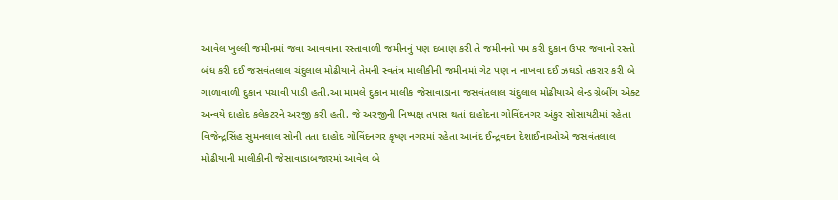આવેલ ખુલ્લી જમીનમાં જવા આવવાના રસ્તાવાળી જમીનનું પણ દબાણ કરી તે જમીનનો પમ કરી દુકાન ઉપર જવાનો રસ્તો બંધ કરી દઈ જસવંતલાલ ચંદુલાલ મોઢીયાને તેમની સ્વતંત્ર માલીકીની જમીનમાં ગેટ પણ ન નાખવા દઈ ઝઘડો તકરાર કરી બે ગાળાવાળી દુકાન પચાવી પાડી હતી.આ મામલે દુકાન માલીક જેસાવાડાના જસવંતલાલ ચંદુલાલ મોઢીયાએ લેન્ડ ગ્રેબીંગ એક્ટ અન્વયે દાહોદ કલેકટરને અરજી કરી હતી. જે અરજીની નિષ્પક્ષ તપાસ થતાં દાહોદના ગોવિંદનગર અંકુર સોસાયટીમાં રહેતા વિજેન્દ્રસિંહ સુમનલાલ સોની તતા દાહોદ ગોવિંદનગર કૃષ્ણ નગરમાં રહેતા આનંદ ઈન્દ્રવદન દેશાઈનાઓએ જસવંતલાલ મોઢીયાની માલીકીની જેસાવાડાબજારમાં આવેલ બે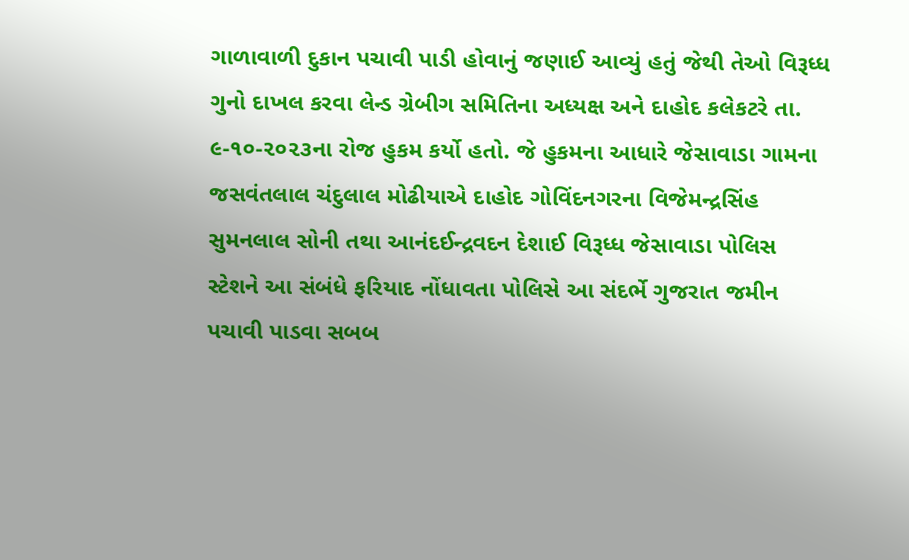ગાળાવાળી દુકાન પચાવી પાડી હોવાનું જણાઈ આવ્યું હતું જેથી તેઓ વિરૂધ્ધ ગુનો દાખલ કરવા લેન્ડ ગ્રેબીગ સમિતિના અધ્યક્ષ અને દાહોદ કલેકટરે તા. ૯-૧૦-૨૦૨૩ના રોજ હુકમ કર્યો હતો. જે હુકમના આધારે જેસાવાડા ગામના જસવંતલાલ ચંદુલાલ મોઢીયાએ દાહોદ ગોવિંદનગરના વિજેમન્દ્રસિંહ સુમનલાલ સોની તથા આનંદઈન્દ્રવદન દેશાઈ વિરૂધ્ધ જેસાવાડા પોલિસ સ્ટેશને આ સંબંધે ફરિયાદ નોંધાવતા પોલિસે આ સંદર્ભે ગુજરાત જમીન પચાવી પાડવા સબબ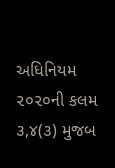અધિનિયમ ૨૦૨૦ની કલમ ૩,૪(૩) મુજબ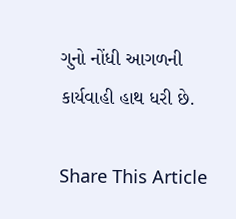ગુનો નોંધી આગળની કાર્યવાહી હાથ ધરી છે.

Share This Article